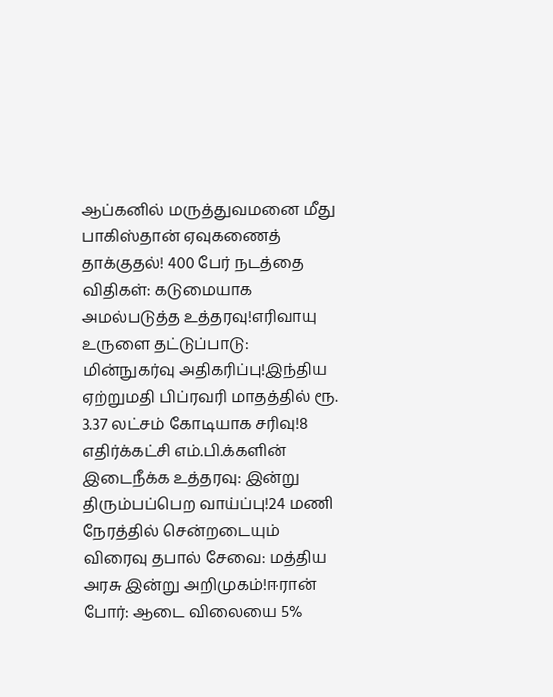ஆப்கனில் மருத்துவமனை மீது பாகிஸ்தான் ஏவுகணைத் தாக்குதல்! 400 பேர் நடத்தை விதிகள்: கடுமையாக அமல்படுத்த உத்தரவு!எரிவாயு உருளை தட்டுப்பாடு: மின்நுகர்வு அதிகரிப்பு!இந்திய ஏற்றுமதி பிப்ரவரி மாதத்தில் ரூ. 3.37 லட்சம் கோடியாக சரிவு!8 எதிர்க்கட்சி எம்.பி.க்களின் இடைநீக்க உத்தரவு: இன்று திரும்பப்பெற வாய்ப்பு!24 மணி நேரத்தில் சென்றடையும் விரைவு தபால் சேவை: மத்திய அரசு இன்று அறிமுகம்!ஈரான் போர்: ஆடை விலையை 5%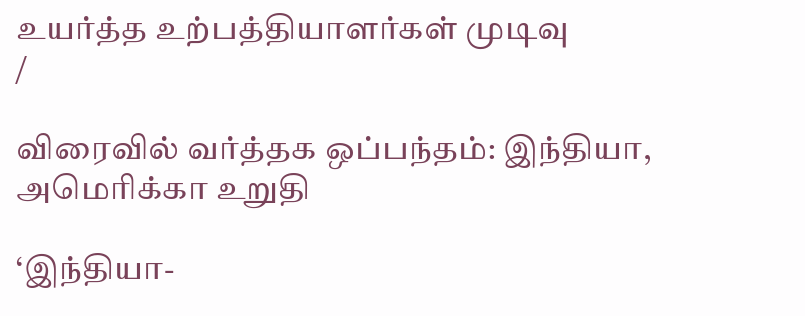உயர்த்த உற்பத்தியாளர்கள் முடிவு
/

விரைவில் வர்த்தக ஒப்பந்தம்: இந்தியா, அமெரிக்கா உறுதி

‘இந்தியா-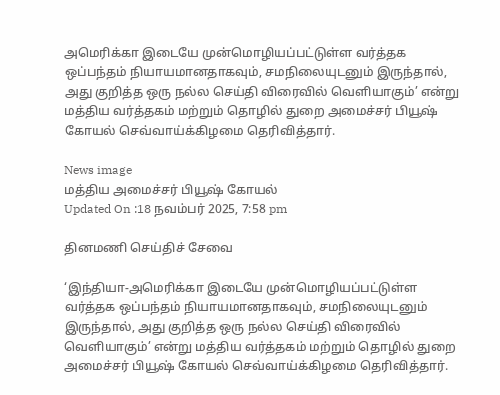அமெரிக்கா இடையே முன்மொழியப்பட்டுள்ள வர்த்தக ஒப்பந்தம் நியாயமானதாகவும், சமநிலையுடனும் இருந்தால், அது குறித்த ஒரு நல்ல செய்தி விரைவில் வெளியாகும்’ என்று மத்திய வர்த்தகம் மற்றும் தொழில் துறை அமைச்சர் பியூஷ் கோயல் செவ்வாய்க்கிழமை தெரிவித்தார்.

News image
மத்திய அமைச்சர் பியூஷ் கோயல்
Updated On :18 நவம்பர் 2025, 7:58 pm

தினமணி செய்திச் சேவை

‘இந்தியா-அமெரிக்கா இடையே முன்மொழியப்பட்டுள்ள வர்த்தக ஒப்பந்தம் நியாயமானதாகவும், சமநிலையுடனும் இருந்தால், அது குறித்த ஒரு நல்ல செய்தி விரைவில் வெளியாகும்’ என்று மத்திய வர்த்தகம் மற்றும் தொழில் துறை அமைச்சர் பியூஷ் கோயல் செவ்வாய்க்கிழமை தெரிவித்தார்.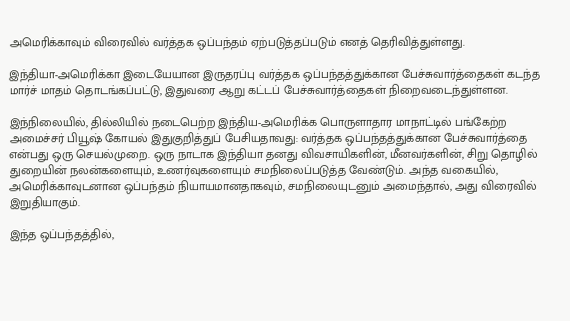அமெரிக்காவும் விரைவில் வர்த்தக ஒப்பந்தம் ஏற்படுத்தப்படும் எனத் தெரிவித்துள்ளது.

இந்தியா-அமெரிக்கா இடையேயான இருதரப்பு வர்த்தக ஒப்பந்தத்துக்கான பேச்சுவார்த்தைகள் கடந்த மார்ச் மாதம் தொடங்கப்பட்டு, இதுவரை ஆறு கட்டப் பேச்சுவார்த்தைகள் நிறைவடைந்துள்ளன.

இந்நிலையில், தில்லியில் நடைபெற்ற இந்திய-அமெரிக்க பொருளாதார மாநாட்டில் பங்கேற்ற அமைச்சர் பியூஷ் கோயல் இதுகுறித்துப் பேசியதாவது: வர்த்தக ஒப்பந்தத்துக்கான பேச்சுவார்த்தை என்பது ஒரு செயல்முறை. ஒரு நாடாக இந்தியா தனது விவசாயிகளின், மீனவர்களின், சிறு தொழில் துறையின் நலன்களையும், உணர்வுகளையும் சமநிலைப்படுத்த வேண்டும். அந்த வகையில், அமெரிக்காவுடனான ஒப்பந்தம் நியாயமானதாகவும், சமநிலையுடனும் அமைந்தால், அது விரைவில் இறுதியாகும்.

இந்த ஒப்பந்தத்தில்,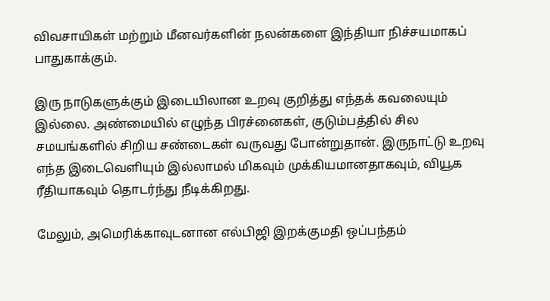விவசாயிகள் மற்றும் மீனவர்களின் நலன்களை இந்தியா நிச்சயமாகப் பாதுகாக்கும்.

இரு நாடுகளுக்கும் இடையிலான உறவு குறித்து எந்தக் கவலையும் இல்லை. அண்மையில் எழுந்த பிரச்னைகள், குடும்பத்தில் சில சமயங்களில் சிறிய சண்டைகள் வருவது போன்றுதான். இருநாட்டு உறவு எந்த இடைவெளியும் இல்லாமல் மிகவும் முக்கியமானதாகவும், வியூக ரீதியாகவும் தொடர்ந்து நீடிக்கிறது.

மேலும், அமெரிக்காவுடனான எல்பிஜி இறக்குமதி ஒப்பந்தம்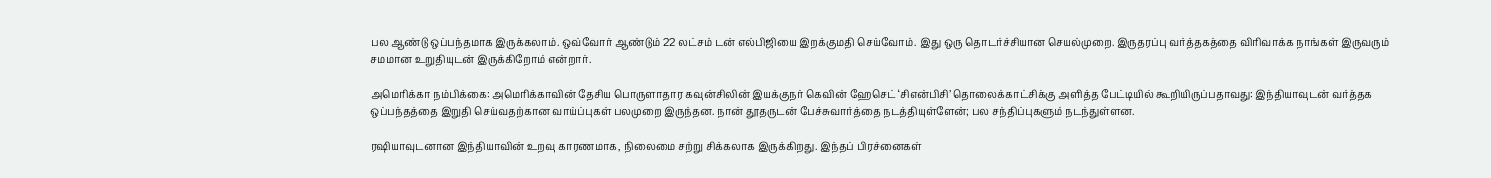பல ஆண்டு ஒப்பந்தமாக இருக்கலாம். ஒவ்வோர் ஆண்டும் 22 லட்சம் டன் எல்பிஜியை இறக்குமதி செய்வோம். இது ஒரு தொடர்ச்சியான செயல்முறை. இருதரப்பு வர்த்தகத்தை விரிவாக்க நாங்கள் இருவரும் சமமான உறுதியுடன் இருக்கிறோம் என்றார்.

அமெரிக்கா நம்பிக்கை: அமெரிக்காவின் தேசிய பொருளாதார கவுன்சிலின் இயக்குநர் கெவின் ஹேசெட் ‘சிஎன்பிசி’ தொலைக்காட்சிக்கு அளித்த பேட்டியில் கூறியிருப்பதாவது: இந்தியாவுடன் வர்த்தக ஒப்பந்தத்தை இறுதி செய்வதற்கான வாய்ப்புகள் பலமுறை இருந்தன. நான் தூதருடன் பேச்சுவார்த்தை நடத்தியுள்ளேன்; பல சந்திப்புகளும் நடந்துள்ளன.

ரஷியாவுடனான இந்தியாவின் உறவு காரணமாக, நிலைமை சற்று சிக்கலாக இருக்கிறது. இந்தப் பிரச்னைகள்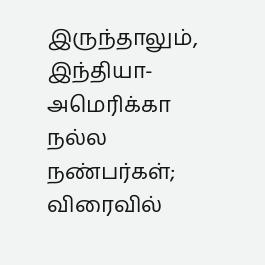இருந்தாலும், இந்தியா-அமெரிக்கா நல்ல நண்பர்கள்; விரைவில்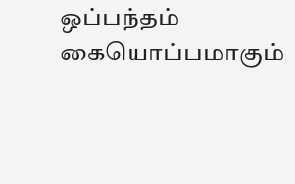ஒப்பந்தம் கையொப்பமாகும்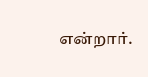என்றார்.